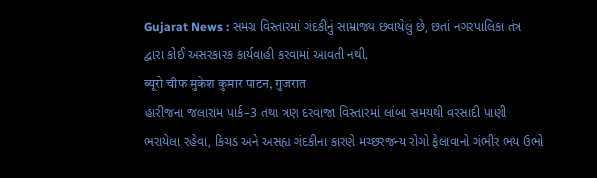Gujarat News : સમગ્ર વિસ્તારમાં ગંદકીનું સામ્રાજ્ય છવાયેલું છે, છતાં નગરપાલિકા તંત્ર દ્વારા કોઈ અસરકારક કાર્યવાહી કરવામાં આવતી નથી.
ब्यूरो चीफ मुकेश कुमार पाटन, गुजरात
હારીજના જલારામ પાર્ક–3 તથા ત્રણ દરવાજા વિસ્તારમાં લાંબા સમયથી વરસાદી પાણી ભરાયેલા રહેવા, કિચડ અને અસહ્ય ગંદકીના કારણે મચ્છરજન્ય રોગો ફેલાવાનો ગંભીર ભય ઉભો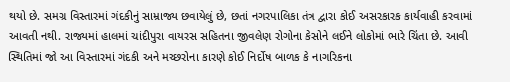થયો છે. સમગ્ર વિસ્તારમાં ગંદકીનું સામ્રાજ્ય છવાયેલું છે, છતાં નગરપાલિકા તંત્ર દ્વારા કોઈ અસરકારક કાર્યવાહી કરવામાં આવતી નથી. રાજ્યમાં હાલમાં ચાંદીપુરા વાયરસ સહિતના જીવલેણ રોગોના કેસોને લઈને લોકોમાં ભારે ચિંતા છે. આવી સ્થિતિમાં જો આ વિસ્તારમાં ગંદકી અને મચ્છરોના કારણે કોઈ નિર્દોષ બાળક કે નાગરિકના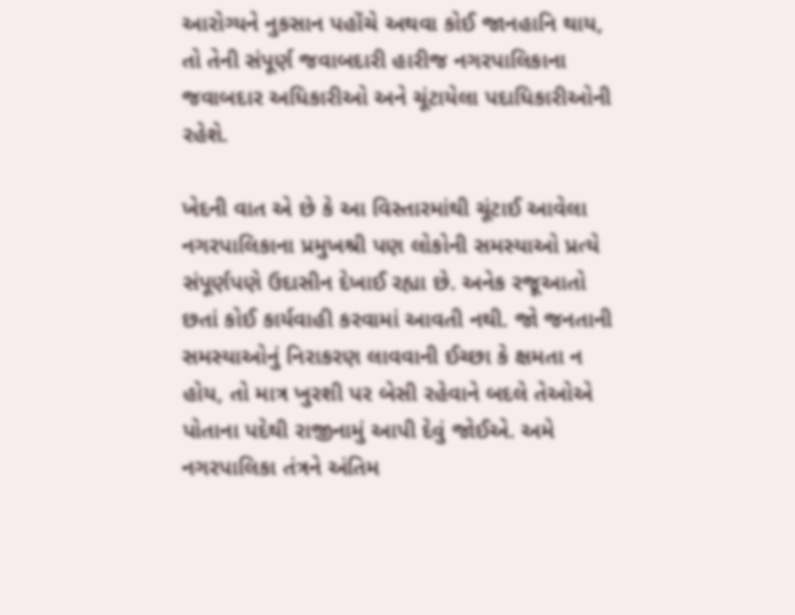આરોગ્યને નુકસાન પહોંચે અથવા કોઈ જાનહાનિ થાય, તો તેની સંપૂર્ણ જવાબદારી હારીજ નગરપાલિકાના જવાબદાર અધિકારીઓ અને ચૂંટાયેલા પદાધિકારીઓની રહેશે.

ખેદની વાત એ છે કે આ વિસ્તારમાંથી ચૂંટાઈ આવેલા નગરપાલિકાના પ્રમુખશ્રી પણ લોકોની સમસ્યાઓ પ્રત્યે સંપૂર્ણપણે ઉદાસીન દેખાઈ રહ્યા છે. અનેક રજૂઆતો છતાં કોઈ કાર્યવાહી કરવામાં આવતી નથી. જો જનતાની સમસ્યાઓનું નિરાકરણ લાવવાની ઈચ્છા કે ક્ષમતા ન હોય, તો માત્ર ખુરશી પર બેસી રહેવાને બદલે તેઓએ પોતાના પદેથી રાજીનામું આપી દેવું જોઈએ. અમે નગરપાલિકા તંત્રને અંતિમ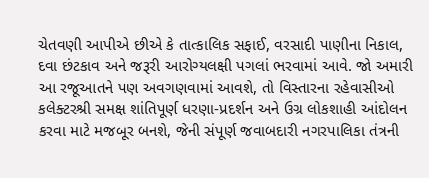ચેતવણી આપીએ છીએ કે તાત્કાલિક સફાઈ, વરસાદી પાણીના નિકાલ, દવા છંટકાવ અને જરૂરી આરોગ્યલક્ષી પગલાં ભરવામાં આવે. જો અમારી આ રજૂઆતને પણ અવગણવામાં આવશે, તો વિસ્તારના રહેવાસીઓ કલેક્ટરશ્રી સમક્ષ શાંતિપૂર્ણ ધરણા-પ્રદર્શન અને ઉગ્ર લોકશાહી આંદોલન કરવા માટે મજબૂર બનશે, જેની સંપૂર્ણ જવાબદારી નગરપાલિકા તંત્રની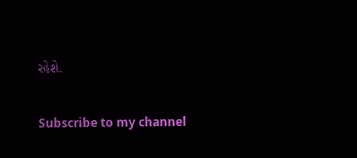રહેશે.

Subscribe to my channel